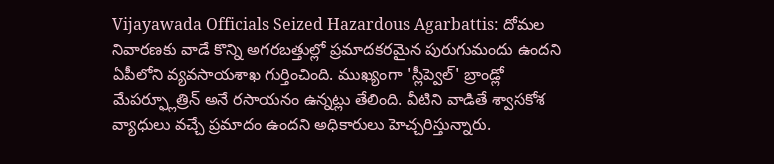Vijayawada Officials Seized Hazardous Agarbattis: దోమల నివారణకు వాడే కొన్ని అగరబత్తుల్లో ప్రమాదకరమైన పురుగుమందు ఉందని ఏపీలోని వ్యవసాయశాఖ గుర్తించింది. ముఖ్యంగా 'స్లీప్వెల్' బ్రాండ్లో మేపర్ఫ్లూత్రిన్ అనే రసాయనం ఉన్నట్లు తేలింది. వీటిని వాడితే శ్వాసకోశ వ్యాధులు వచ్చే ప్రమాదం ఉందని అధికారులు హెచ్చరిస్తున్నారు.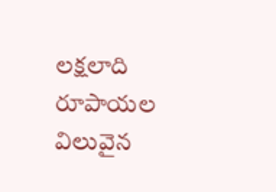లక్షలాది రూపాయల విలువైన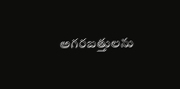అగరబత్తులను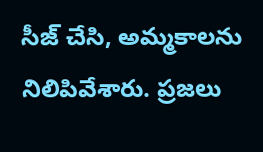సీజ్ చేసి, అమ్మకాలను నిలిపివేశారు. ప్రజలు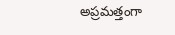అప్రమత్తంగా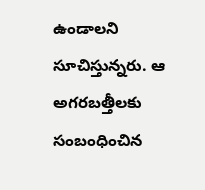ఉండాలని సూచిస్తున్నరు. ఆ అగరబత్తీలకు సంబంధించిన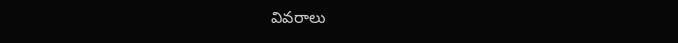వివరాలు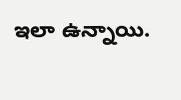ఇలా ఉన్నాయి.